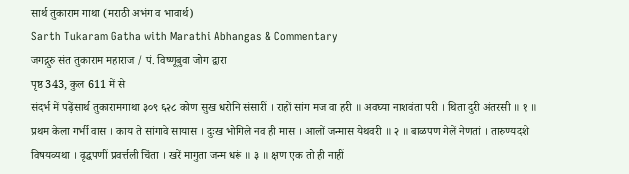सार्थ तुकाराम गाथा (मराठी अभंग व भावार्थ)
Sarth Tukaram Gatha with Marathi Abhangas & Commentary
जगद्गुरु संत तुकाराम महाराज / पं. विष्णूबुवा जोग द्वारा
पृष्ठ 343, कुल 611 में से
संदर्भ में पढ़ेंसार्थ तुकारामगाथा ३०९ ६२८ कोण सुख धरोनि संसारीं । राहों सांग मज वा हरी ॥ अवघ्या नाशवंता परी । थिता दुरी अंतरसी ॥ १ ॥ प्रथम केला गर्भी वास । काय ते सांगावे सायास । दुःख भोगिले नव ही मास । आलों जन्मास येथवरी ॥ २ ॥ बाळपण गेलें नेणतां । तारुण्यदशे विषयव्यथा । वृद्धपणीं प्रवर्त्तली चिंता । खरें मागुता जन्म धरूं ॥ ३ ॥ क्षण एक तो ही नाहीं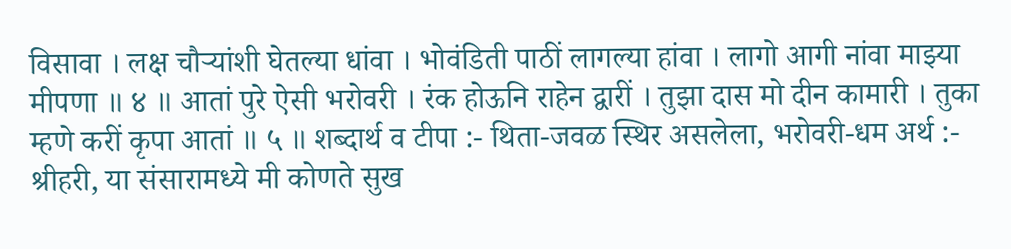विसावा । लक्ष चौऱ्यांशी घेतल्या धांवा । भोवंडिती पाठीं लागल्या हांवा । लागो आगी नांवा माझ्या मीपणा ॥ ४ ॥ आतां पुरे ऐसी भरोवरी । रंक होऊनि राहेन द्वारीं । तुझा दास मो दीन कामारी । तुका म्हणे करीं कृपा आतां ॥ ५ ॥ शब्दार्थ व टीपा :- थिता-जवळ स्थिर असलेला, भरोवरी-धम अर्थ :- श्रीहरी, या संसारामध्ये मी कोणते सुख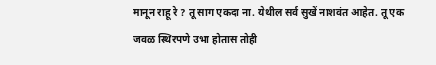मानून राहू रे ? तू साग एकदा ना. येथील सर्व सुखें नाशवंत आहेत. तू एक जवळ स्थिरपणे उभा होतास तोही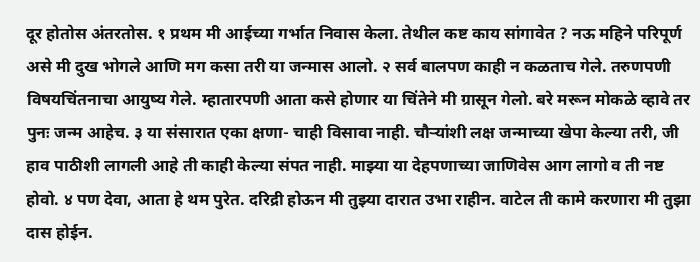दूर होतोस अंतरतोस. १ प्रथम मी आईच्या गर्भात निवास केला. तेथील कष्ट काय सांगावेत ? नऊ महिने परिपूर्ण असे मी दुख भोगले आणि मग कसा तरी या जन्मास आलो. २ सर्व बालपण काही न कळताच गेले. तरुणपणी विषयचिंतनाचा आयुष्य गेले. म्हातारपणी आता कसे होणार या चिंतेने मी ग्रासून गेलो. बरे मरून मोकळे व्हावे तर पुनः जन्म आहेच. ३ या संसारात एका क्षणा- चाही विसावा नाही. चौऱ्यांशी लक्ष जन्माच्या खेपा केल्या तरी, जी हाव पाठीशी लागली आहे ती काही केल्या संपत नाही. माझ्या या देहपणाच्या जाणिवेस आग लागो व ती नष्ट होवो. ४ पण देवा, आता हे थम पुरेत. दरिद्री होऊन मी तुझ्या दारात उभा राहीन. वाटेल ती कामे करणारा मी तुझा दास होईन.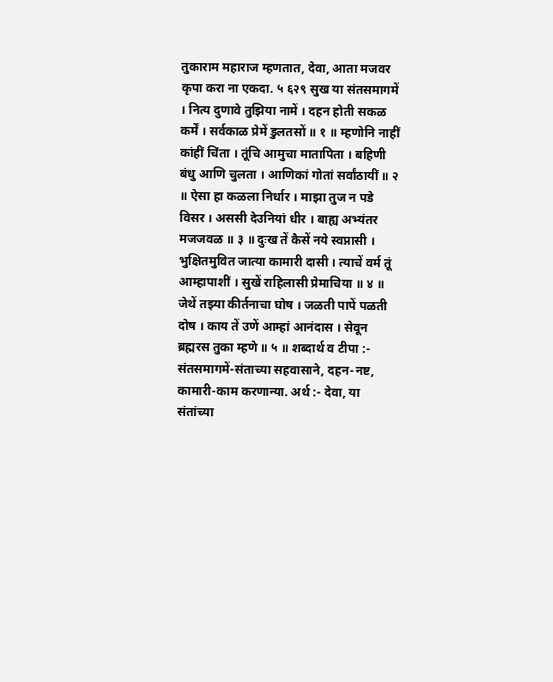तुकाराम महाराज म्हणतात, देवा, आता मजवर कृपा करा ना एकदा. ५ ६२९ सुख या संतसमागमें । नित्य दुणावे तुझिया नामें । दहन होती सकळ कर्में । सर्वकाळ प्रेमें डुलतसों ॥ १ ॥ म्हणोनि नाहीं कांहीं चिंता । तूंचि आमुचा मातापिता । बहिणी बंधु आणि चुलता । आणिकां गोतां सर्वांठायीं ॥ २ ॥ ऐसा हा कळला निर्धार । माझा तुज न पडे विसर । अससी देउनियां धीर । बाह्य अभ्यंतर मजजवळ ॥ ३ ॥ दुःख तें कैसें नये स्वप्नासी । भुक्षितमुवित जात्या कामारी दासी । त्याचें वर्म तूं आम्हापाशीं । सुखें राहिलासी प्रेमाचिया ॥ ४ ॥ जेथें तझ्या कीर्तनाचा घोष । जळती पापें पळती दोष । काय तें उणें आम्हां आनंदास । सेवून ब्रह्मरस तुका म्हणे ॥ ५ ॥ शब्दार्थ व टीपा :- संतसमागमें-संताच्या सहवासाने, दहन-नष्ट, कामारी-काम करणान्या. अर्थ :- देवा, या संतांच्या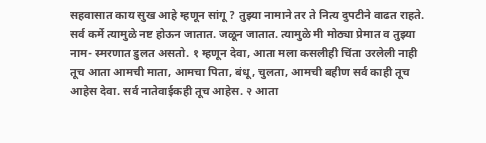सहवासात काय सुख आहे म्हणून सांगू ? तुझ्या नामाने तर ते नित्य दुपटीने वाढत राहते. सर्व कर्मे त्यामुळे नष्ट होऊन जातात. जळून जातात. त्यामुळे मी मोठ्या प्रेमात व तुझ्या नाम- स्मरणात डुलत असतो. १ म्हणून देवा, आता मला कसलीही चिंता उरलेली नाही तूच आता आमची माता, आमचा पिता, बंधू, चुलता, आमची बहीण सर्व काही तूच आहेस देवा. सर्व नातेवाईकही तूच आहेस. २ आता